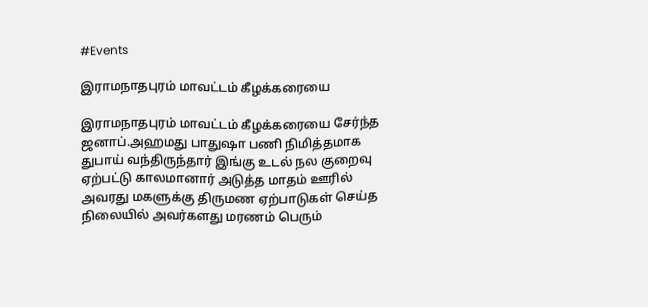#Events

இராமநாதபுரம் மாவட்டம் கீழக்கரையை

இராமநாதபுரம் மாவட்டம் கீழக்கரையை சேர்ந்த ஜனாப்.அஹமது பாதுஷா பணி நிமித்தமாக துபாய் வந்திருந்தார் இங்கு உடல் நல குறைவு ஏற்பட்டு காலமானார் அடுத்த மாதம் ஊரில் அவரது மகளுக்கு திருமண ஏற்பாடுகள் செய்த நிலையில் அவர்களது மரணம் பெரும்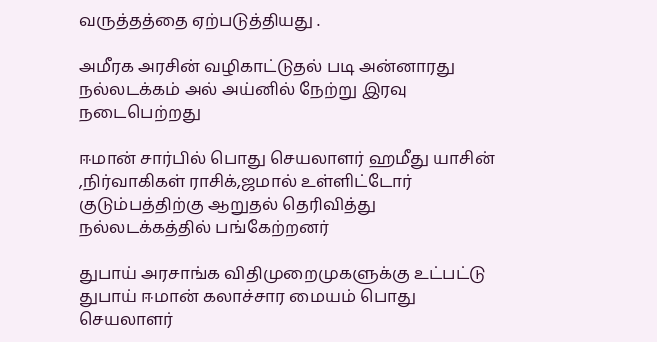வருத்தத்தை ஏற்படுத்தியது .

அமீரக அரசின் வழிகாட்டுதல் படி அன்னாரது நல்லடக்கம் அல் அய்னில் நேற்று இரவு நடைபெற்றது

ஈமான் சார்பில் பொது செயலாளர் ஹமீது யாசின் ,நிர்வாகிகள் ராசிக்,ஜமால் உள்ளிட்டோர் குடும்பத்திற்கு ஆறுதல் தெரிவித்து நல்லடக்கத்தில் பங்கேற்றனர்

துபாய் அரசாங்க விதிமுறைமுகளுக்கு உட்பட்டு துபாய் ஈமான் கலாச்சார மையம் பொது செயலாளர்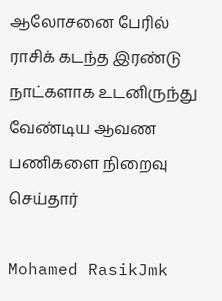ஆலோசனை பேரில் ராசிக் கடந்த இரண்டு நாட்களாக உடனிருந்து வேண்டிய ஆவண பணிகளை நிறைவு செய்தார்

Mohamed RasikJmk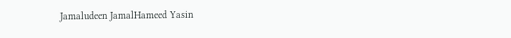Jamaludeen JamalHameed Yasin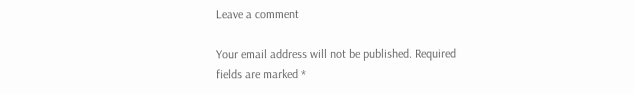Leave a comment

Your email address will not be published. Required fields are marked *